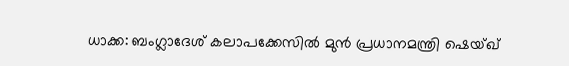ധാക്ക: ബംഗ്ലാദേശ് കലാപക്കേസിൽ മുൻ പ്രധാനമന്ത്രി ഷെയ്ഖ്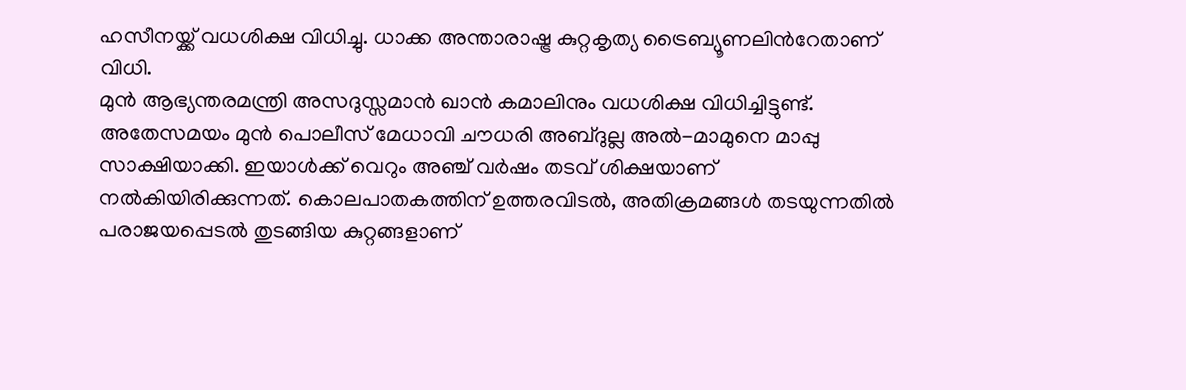ഹസീനയ്ക്ക് വധശിക്ഷ വിധിച്ചു. ധാക്ക അന്താരാഷ്ട്ര കുറ്റകൃത്യ ട്രൈബ്യൂണലിൻറേതാണ് വിധി.
മുൻ ആഭ്യന്തരമന്ത്രി അസദുസ്സമാൻ ഖാൻ കമാലിനും വധശിക്ഷ വിധിച്ചിട്ടുണ്ട്. അതേസമയം മുൻ പൊലീസ് മേധാവി ചൗധരി അബ്ദുല്ല അൽ-മാമുനെ മാപ്പു സാക്ഷിയാക്കി. ഇയാൾക്ക് വെറും അഞ്ച് വർഷം തടവ് ശിക്ഷയാണ് നൽകിയിരിക്കുന്നത്. കൊലപാതകത്തിന് ഉത്തരവിടൽ, അതിക്രമങ്ങൾ തടയുന്നതിൽ പരാജയപ്പെടൽ തുടങ്ങിയ കുറ്റങ്ങളാണ്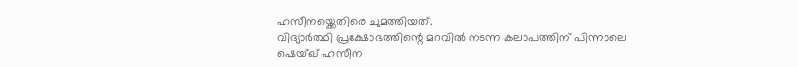ഹസീനയ്ക്കെതിരെ ചുമത്തിയത്.
വിദ്യാർത്ഥി പ്രക്ഷോഭത്തിന്റെ മറവിൽ നടന്ന കലാപത്തിന് പിന്നാലെ ഷെയ്ഖ് ഹസീന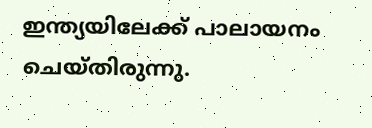ഇന്ത്യയിലേക്ക് പാലായനം ചെയ്തിരുന്നു.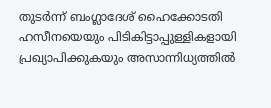തുടർന്ന് ബംഗ്ലാദേശ് ഹൈക്കോടതി ഹസീനയെയും പിടികിട്ടാപ്പുള്ളികളായി പ്രഖ്യാപിക്കുകയും അസാന്നിധ്യത്തിൽ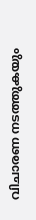വിചാരണ നടത്തുകയും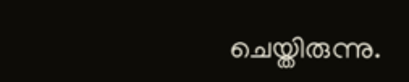ചെയ്തിരുന്നു.